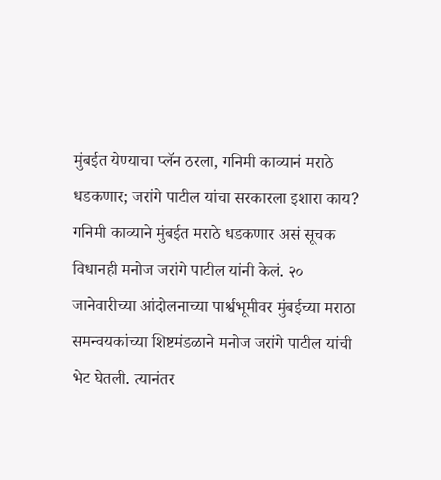मुंबईत येण्याचा प्लॅन ठरला, गनिमी काव्यानं मराठे धडकणार; जरांगे पाटील यांचा सरकारला इशारा काय?
गनिमी काव्याने मुंबईत मराठे धडकणार असं सूचक विधानही मनोज जरांगे पाटील यांनी केलं. २० जानेवारीच्या आंदोलनाच्या पार्श्वभूमीवर मुंबईच्या मराठा समन्वयकांच्या शिष्टमंडळाने मनोज जरांगे पाटील यांची भेट घेतली. त्यानंतर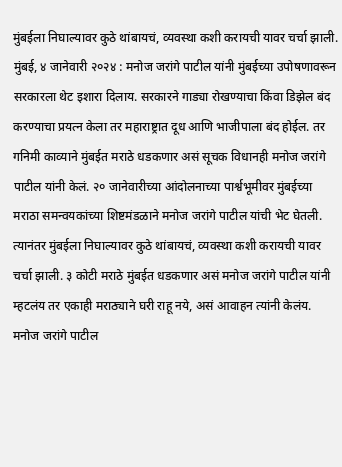मुंबईला निघाल्यावर कुठे थांबायचं, व्यवस्था कशी करायची यावर चर्चा झाली.
मुंबई, ४ जानेवारी २०२४ : मनोज जरांगे पाटील यांनी मुंबईच्या उपोषणावरून सरकारला थेट इशारा दिलाय. सरकारने गाड्या रोखण्याचा किंवा डिझेल बंद करण्याचा प्रयत्न केला तर महाराष्ट्रात दूध आणि भाजीपाला बंद होईल. तर गनिमी काव्याने मुंबईत मराठे धडकणार असं सूचक विधानही मनोज जरांगे पाटील यांनी केलं. २० जानेवारीच्या आंदोलनाच्या पार्श्वभूमीवर मुंबईच्या मराठा समन्वयकांच्या शिष्टमंडळाने मनोज जरांगे पाटील यांची भेट घेतली. त्यानंतर मुंबईला निघाल्यावर कुठे थांबायचं, व्यवस्था कशी करायची यावर चर्चा झाली. ३ कोटी मराठे मुंबईत धडकणार असं मनोज जरांगे पाटील यांनी म्हटलंय तर एकाही मराठ्याने घरी राहू नये, असं आवाहन त्यांनी केलंय. मनोज जरांगे पाटील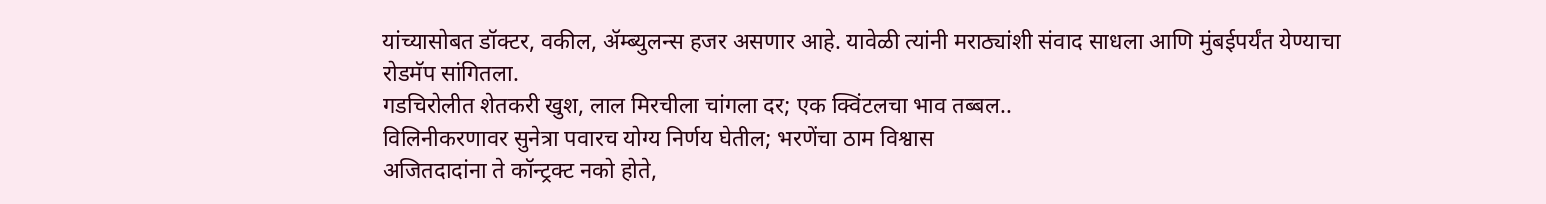यांच्यासोबत डॉक्टर, वकील, ॲम्ब्युलन्स हजर असणार आहे. यावेळी त्यांनी मराठ्यांशी संवाद साधला आणि मुंबईपर्यंत येण्याचा रोडमॅप सांगितला.
गडचिरोलीत शेतकरी खुश, लाल मिरचीला चांगला दर; एक क्विंटलचा भाव तब्बल..
विलिनीकरणावर सुनेत्रा पवारच योग्य निर्णय घेतील; भरणेंचा ठाम विश्वास
अजितदादांना ते कॉन्ट्रक्ट नको होते,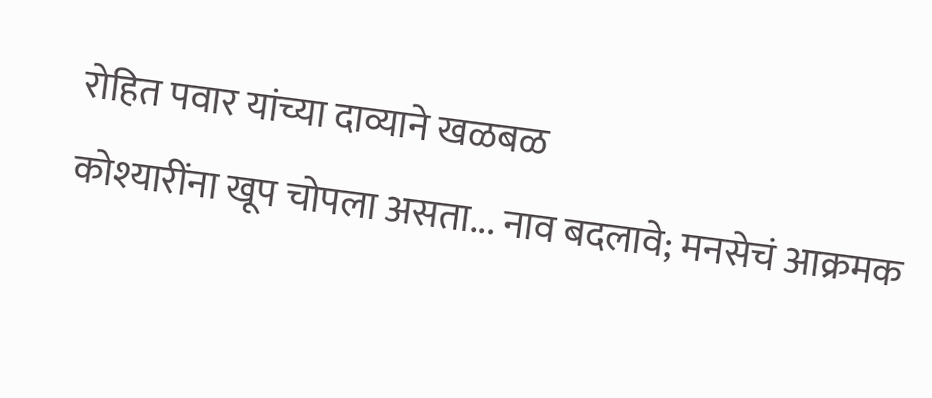रोहित पवार यांच्या दाव्याने खळबळ
कोश्यारींना खूप चोपला असता... नाव बदलावे; मनसेचं आक्रमक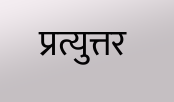प्रत्युत्तर